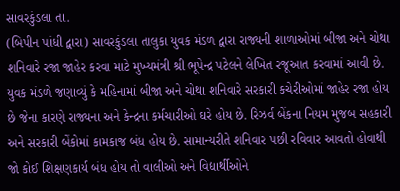સાવરકુંડલા તા.
(બિપીન પાંધી દ્વારા) સાવરકુંડલા તાલુકા યુવક મંડળ દ્વારા રાજ્યની શાળાઓમાં બીજા અને ચોથા શનિવારે રજા જાહેર કરવા માટે મુખ્યમંત્રી શ્રી ભૂપેન્દ્ર પટેલને લેખિત રજૂઆત કરવામાં આવી છે. યુવક મંડળે જણાવ્યું કે મહિનામાં બીજા અને ચોથા શનિવારે સરકારી કચેરીઓમાં જાહેર રજા હોય છે જેના કારણે રાજ્યના અને કેન્દ્રના કર્મચારીઓ ઘરે હોય છે. રિઝર્વ બેંકના નિયમ મુજબ સહકારી અને સરકારી બેંકોમાં કામકાજ બંધ હોય છે. સામાન્યરીતે શનિવાર પછી રવિવાર આવતો હોવાથી જો કોઈ શિક્ષણકાર્ય બંધ હોય તો વાલીઓ અને વિદ્યાર્થીઓને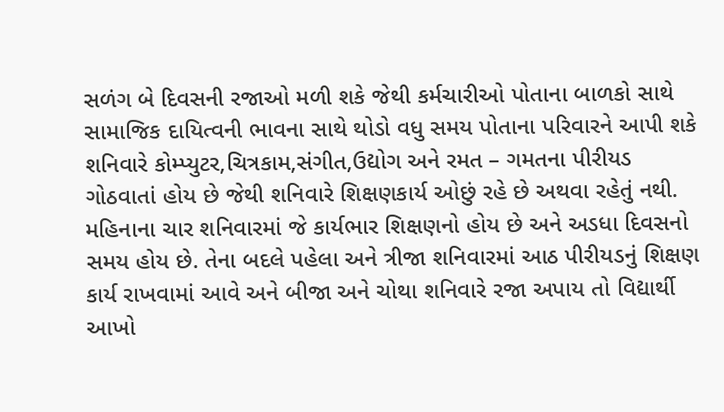સળંગ બે દિવસની રજાઓ મળી શકે જેથી કર્મચારીઓ પોતાના બાળકો સાથે સામાજિક દાયિત્વની ભાવના સાથે થોડો વધુ સમય પોતાના પરિવારને આપી શકે શનિવારે કોમ્પ્યુટર,ચિત્રકામ,સંગીત,ઉદ્યોગ અને રમત – ગમતના પીરીયડ ગોઠવાતાં હોય છે જેથી શનિવારે શિક્ષણકાર્ય ઓછું રહે છે અથવા રહેતું નથી. મહિનાના ચાર શનિવારમાં જે કાર્યભાર શિક્ષણનો હોય છે અને અડધા દિવસનો સમય હોય છે. તેના બદલે પહેલા અને ત્રીજા શનિવારમાં આઠ પીરીયડનું શિક્ષણ કાર્ય રાખવામાં આવે અને બીજા અને ચોથા શનિવારે રજા અપાય તો વિદ્યાર્થી આખો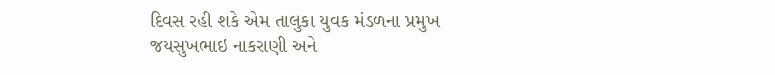દિવસ રહી શકે એમ તાલુકા યુવક મંડળના પ્રમુખ જયસુખભાઇ નાકરાણી અને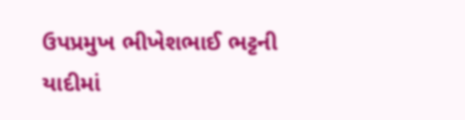ઉપપ્રમુખ ભીખેશભાઈ ભટ્ટની યાદીમાં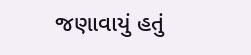જણાવાયું હતું